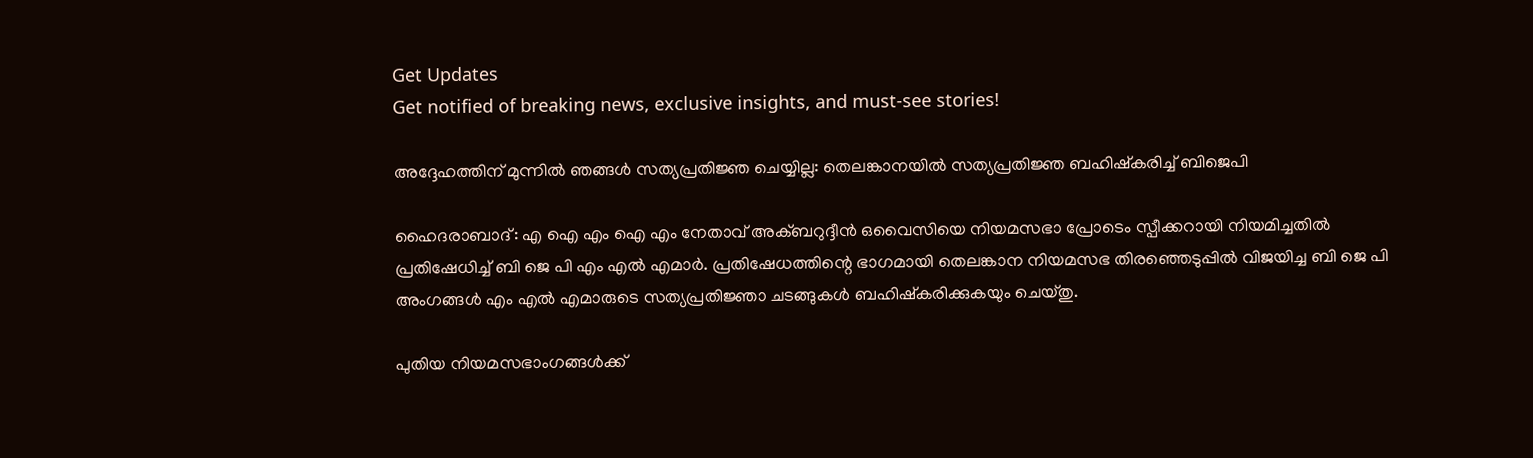Get Updates
Get notified of breaking news, exclusive insights, and must-see stories!

അദ്ദേഹത്തിന് മുന്നില്‍ ഞങ്ങള്‍ സത്യപ്രതിജ്ഞ ചെയ്യില്ല: തെലങ്കാനയില്‍ സത്യപ്രതിജ്ഞ ബഹിഷ്കരിച്ച് ബിജെപി

ഹൈദരാബാദ്: എ ഐ എം ഐ എം നേതാവ് അക്ബറുദ്ദീൻ ഒവൈസിയെ നിയമസഭാ പ്രോടെം സ്പീക്കറായി നിയമിച്ചതിൽ പ്രതിഷേധിച്ച് ബി ജെ പി എം എല്‍ എമാർ. പ്രതിഷേധത്തിന്റെ ഭാഗമായി തെലങ്കാന നിയമസഭ തിരഞ്ഞെടുപ്പില്‍ വിജയിച്ച ബി ജെ പി അംഗങ്ങള്‍ എം എല്‍ എമാരുടെ സത്യപ്രതിജ്ഞാ ചടങ്ങുകള്‍‌ ബഹിഷ്കരിക്കുകയും ചെയ്തു.

പുതിയ നിയമസഭാംഗങ്ങൾക്ക്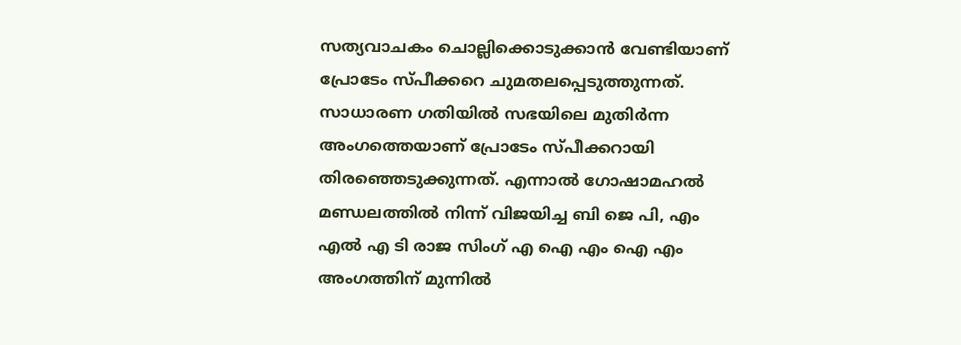സത്യവാചകം ചൊല്ലിക്കൊടുക്കാന്‍ വേണ്ടിയാണ് പ്രോടേം സ്പീക്കറെ ചുമതലപ്പെടുത്തുന്നത്. സാധാരണ ഗതിയില്‍ സഭയിലെ മുതിർന്ന അംഗത്തെയാണ് പ്രോടേം സ്പീക്കറായി തിരഞ്ഞെടുക്കുന്നത്. എന്നാല്‍ ഗോഷാമഹല്‍ മണ്ഡലത്തില്‍ നിന്ന് വിജയിച്ച ബി ജെ പി, എം എൽ എ ടി രാജ സിംഗ് എ ഐ എം ഐ എം അംഗത്തിന് മുന്നില്‍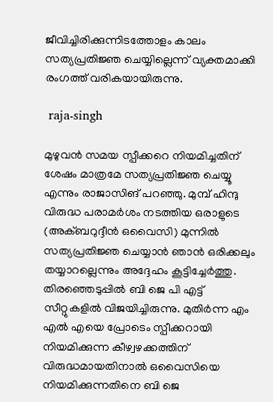ജീവിച്ചിരിക്കുന്നിടത്തോളം കാലം സത്യപ്രതിജ്ഞ ചെയ്യില്ലെന്ന് വ്യക്തമാക്കി രംഗത്ത് വരികയായിരുന്നു.

 raja-singh

മുഴുവൻ സമയ സ്പീക്കറെ നിയമിച്ചതിന് ശേഷം മാത്രമേ സത്യപ്രതിജ്ഞ ചെയ്യൂ എന്നും രാജാസിങ് പറഞ്ഞു. മുമ്പ് ഹിന്ദു വിരുദ്ധ പരാമർശം നടത്തിയ ഒരാളുടെ (അക്ബറുദ്ദീൻ ഒവൈസി) മുന്നിൽ സത്യപ്രതിജ്ഞ ചെയ്യാന്‍ ഞാന്‍ ഒരിക്കലും തയ്യാറല്ലെന്നും അദ്ദേഹം കൂട്ടിച്ചേർത്തു. തിരഞ്ഞെടുപ്പിൽ ബി ജെ പി എട്ട് സീറ്റുകളിൽ വിജയിച്ചിരുന്നു. മുതിർന്ന എം എൽ എയെ പ്രോടെം സ്പീക്കറായി നിയമിക്കുന്ന കീഴ്വഴക്കത്തിന് വിരുദ്ധമായതിനാൽ ഒവൈസിയെ നിയമിക്കുന്നതിനെ ബി ജെ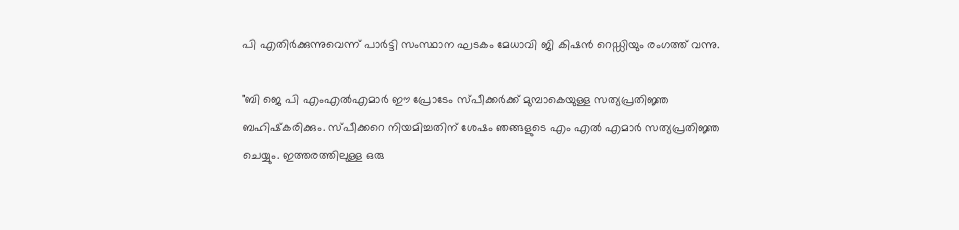പി എതിർക്കുന്നുവെന്ന് പാർട്ടി സംസ്ഥാന ഘടകം മേധാവി ജി കിഷൻ റെഡ്ഡിയും രംഗത്ത് വന്നു.

"ബി ജെ പി എംഎൽഎമാർ ഈ പ്രോടേം സ്പീക്കർക്ക് മുമ്പാകെയുള്ള സത്യപ്രതിജ്ഞ ബഹിഷ്‌കരിക്കും. സ്പീക്കറെ നിയമിച്ചതിന് ശേഷം ഞങ്ങളുടെ എം എൽ എമാർ സത്യപ്രതിജ്ഞ ചെയ്യും. ഇത്തരത്തിലുള്ള ഒരു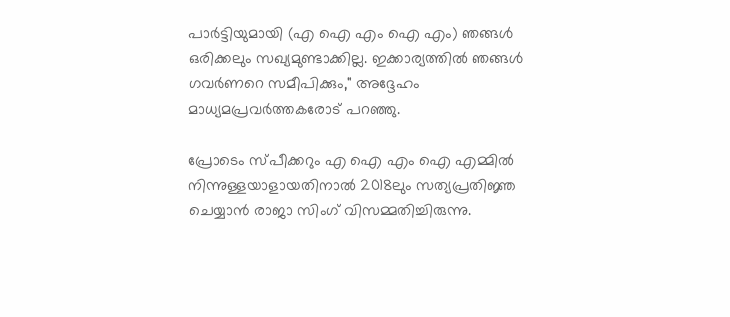പാർട്ടിയുമായി (എ ഐ എം ഐ എം) ഞങ്ങൾ ഒരിക്കലും സഖ്യമുണ്ടാക്കില്ല. ഇക്കാര്യത്തിൽ ഞങ്ങൾ ഗവർണറെ സമീപിക്കും," അദ്ദേഹം മാധ്യമപ്രവർത്തകരോട് പറഞ്ഞു.

പ്രോടെം സ്പീക്കറും എ ഐ എം ഐ എമ്മിൽ നിന്നുള്ളയാളായതിനാൽ 2018ലും സത്യപ്രതിജ്ഞ ചെയ്യാൻ രാജാ സിംഗ് വിസമ്മതിച്ചിരുന്നു.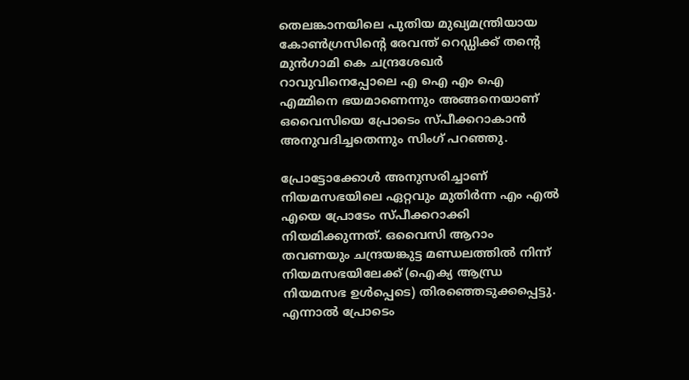തെലങ്കാനയിലെ പുതിയ മുഖ്യമന്ത്രിയായ കോൺഗ്രസിന്റെ രേവന്ത് റെഡ്ഡിക്ക് തന്റെ മുൻഗാമി കെ ചന്ദ്രശേഖർ റാവുവിനെപ്പോലെ എ ഐ എം ഐ എമ്മിനെ ഭയമാണെന്നും അങ്ങനെയാണ് ഒവൈസിയെ പ്രോടെം സ്പീക്കറാകാൻ അനുവദിച്ചതെന്നും സിംഗ് പറഞ്ഞു.

പ്രോട്ടോക്കോൾ അനുസരിച്ചാണ് നിയമസഭയിലെ ഏറ്റവും മുതിർന്ന എം എൽ എയെ പ്രോടേം സ്പീക്കറാക്കി നിയമിക്കുന്നത്. ഒവൈസി ആറാം തവണയും ചന്ദ്രയങ്കുട്ട മണ്ഡലത്തിൽ നിന്ന് നിയമസഭയിലേക്ക് (ഐക്യ ആന്ധ്ര നിയമസഭ ഉൾപ്പെടെ) തിരഞ്ഞെടുക്കപ്പെട്ടു. എന്നാല്‍ പ്രോടെം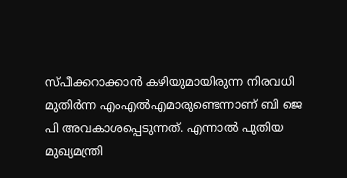സ്പീക്കറാക്കാൻ കഴിയുമായിരുന്ന നിരവധി മുതിർന്ന എംഎൽഎമാരുണ്ടെന്നാണ് ബി ജെ പി അവകാശപ്പെടുന്നത്. എന്നാൽ പുതിയ മുഖ്യമന്ത്രി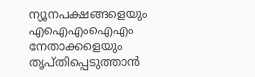ന്യൂനപക്ഷങ്ങളെയും എഐഎംഐഎം നേതാക്കളെയും തൃപ്തിപ്പെടുത്താൻ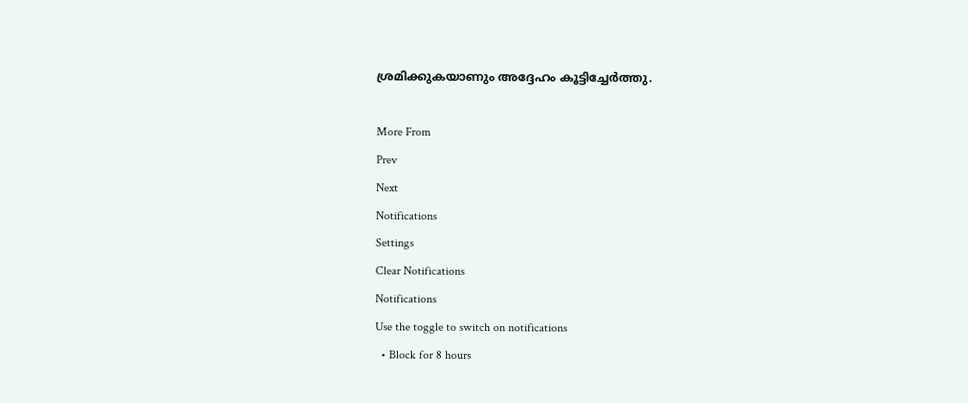ശ്രമിക്കുകയാണും അദ്ദേഹം കൂട്ടിച്ചേർത്തു.

More From
Prev
Next
Notifications
Settings
Clear Notifications
Notifications
Use the toggle to switch on notifications
  • Block for 8 hours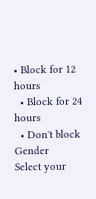• Block for 12 hours
  • Block for 24 hours
  • Don't block
Gender
Select your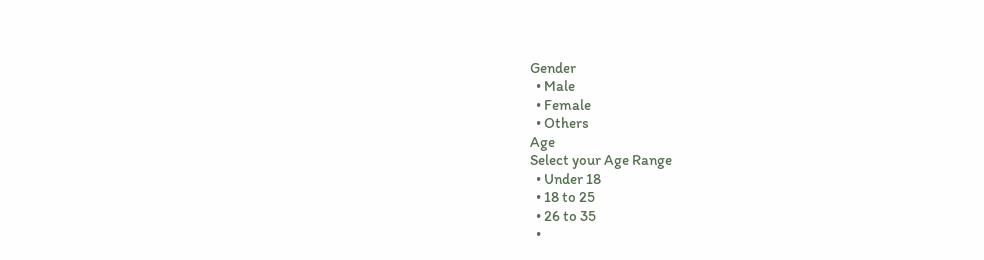Gender
  • Male
  • Female
  • Others
Age
Select your Age Range
  • Under 18
  • 18 to 25
  • 26 to 35
  •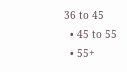36 to 45
  • 45 to 55
  • 55+